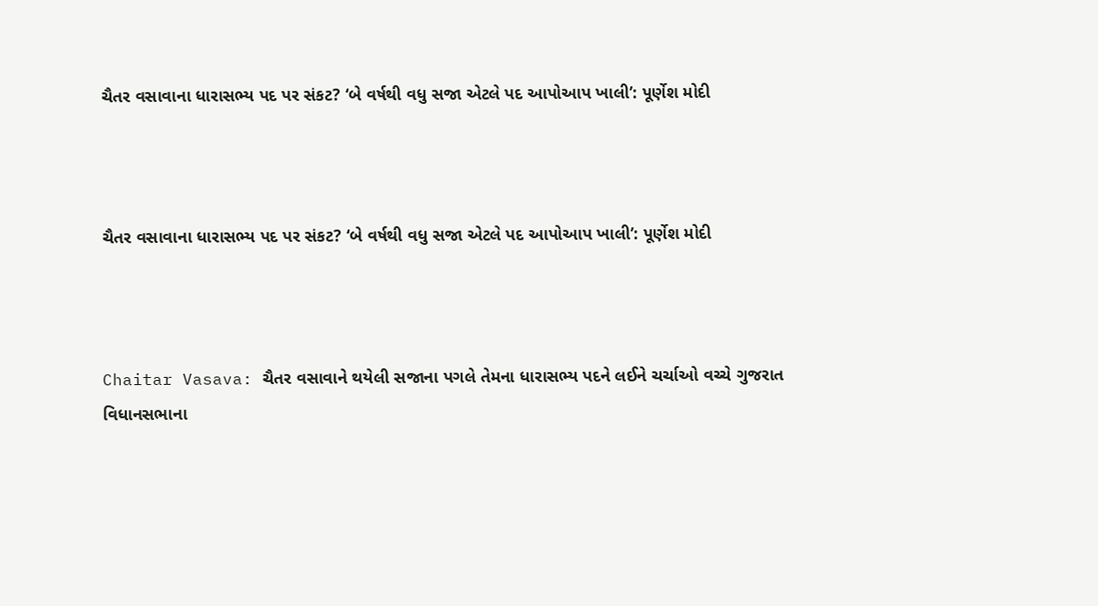ચૈતર વસાવાના ધારાસભ્ય પદ પર સંકટ? ‘બે વર્ષથી વધુ સજા એટલે પદ આપોઆપ ખાલી’: પૂર્ણેશ મોદી



ચૈતર વસાવાના ધારાસભ્ય પદ પર સંકટ? ‘બે વર્ષથી વધુ સજા એટલે પદ આપોઆપ ખાલી’: પૂર્ણેશ મોદી



Chaitar Vasava: ચૈતર વસાવાને થયેલી સજાના પગલે તેમના ધારાસભ્ય પદને લઈને ચર્ચાઓ વચ્ચે ગુજરાત વિધાનસભાના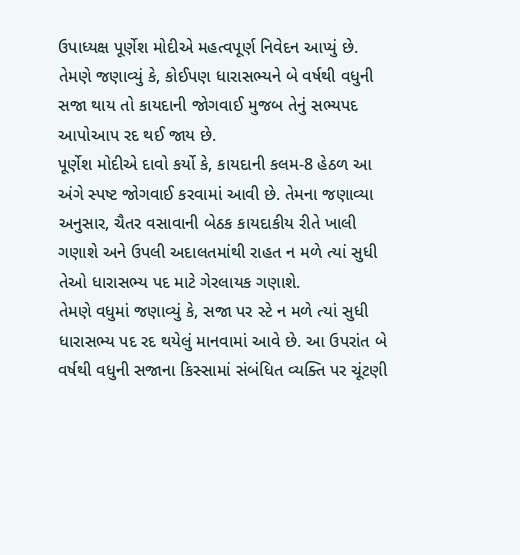ઉપાધ્યક્ષ પૂર્ણેશ મોદીએ મહત્વપૂર્ણ નિવેદન આપ્યું છે. તેમણે જણાવ્યું કે, કોઈપણ ધારાસભ્યને બે વર્ષથી વધુની સજા થાય તો કાયદાની જોગવાઈ મુજબ તેનું સભ્યપદ આપોઆપ રદ થઈ જાય છે.
પૂર્ણેશ મોદીએ દાવો કર્યો કે, કાયદાની કલમ-8 હેઠળ આ અંગે સ્પષ્ટ જોગવાઈ કરવામાં આવી છે. તેમના જણાવ્યા અનુસાર, ચૈતર વસાવાની બેઠક કાયદાકીય રીતે ખાલી ગણાશે અને ઉપલી અદાલતમાંથી રાહત ન મળે ત્યાં સુધી તેઓ ધારાસભ્ય પદ માટે ગેરલાયક ગણાશે.
તેમણે વધુમાં જણાવ્યું કે, સજા પર સ્ટે ન મળે ત્યાં સુધી ધારાસભ્ય પદ રદ થયેલું માનવામાં આવે છે. આ ઉપરાંત બે વર્ષથી વધુની સજાના કિસ્સામાં સંબંધિત વ્યક્તિ પર ચૂંટણી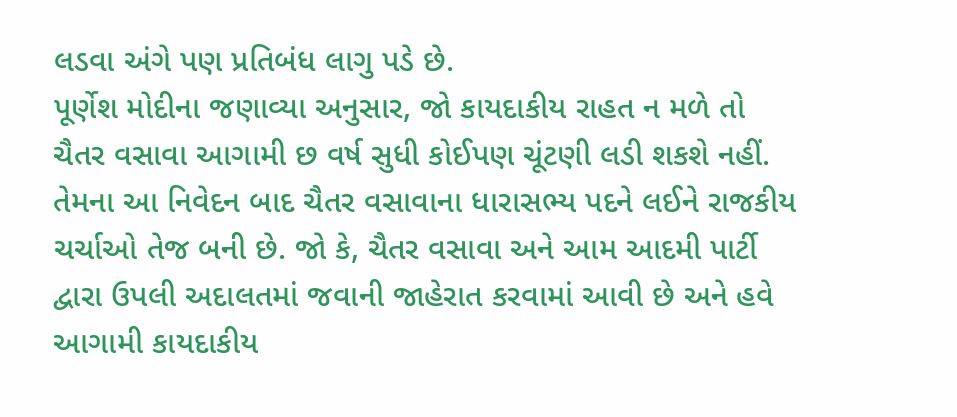લડવા અંગે પણ પ્રતિબંધ લાગુ પડે છે.
પૂર્ણેશ મોદીના જણાવ્યા અનુસાર, જો કાયદાકીય રાહત ન મળે તો ચૈતર વસાવા આગામી છ વર્ષ સુધી કોઈપણ ચૂંટણી લડી શકશે નહીં. તેમના આ નિવેદન બાદ ચૈતર વસાવાના ધારાસભ્ય પદને લઈને રાજકીય ચર્ચાઓ તેજ બની છે. જો કે, ચૈતર વસાવા અને આમ આદમી પાર્ટી દ્વારા ઉપલી અદાલતમાં જવાની જાહેરાત કરવામાં આવી છે અને હવે આગામી કાયદાકીય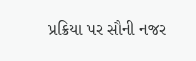પ્રક્રિયા પર સૌની નજર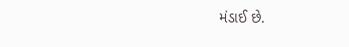મંડાઈ છે.